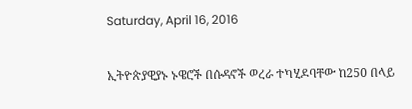Saturday, April 16, 2016

ኢትዮጵያዊያኑ ኑዌሮች በሱዳኖች ወረራ ተካሂዶባቸው ከ250 በላይ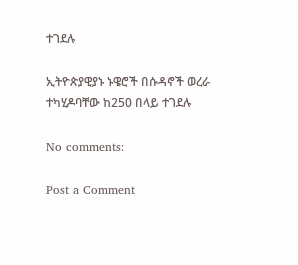ተገደሉ

ኢትዮጵያዊያኑ ኑዌሮች በሱዳኖች ወረራ ተካሂዶባቸው ከ250 በላይ ተገደሉ

No comments:

Post a Comment